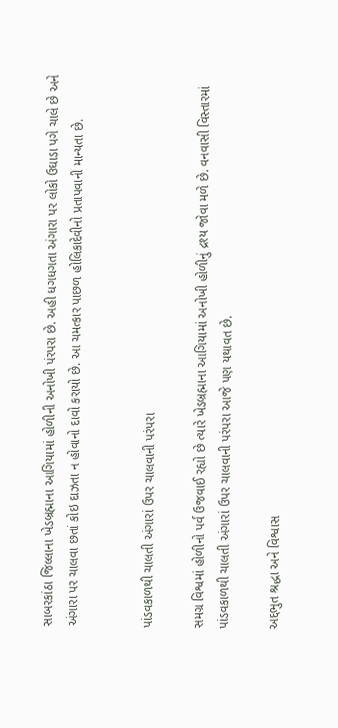સાબરકાંઠા જિલ્લાના ખેડબ્રહ્માના આગિયામાં હોળીની અનોખી પંરપરા છે. અહી ધગધગતા અંગારા પર લોકો ઉઘાડા પગે ચાલે છે અને અંગારા પર ચાલવા છતાં કોઇ દાઝતા ન હોવાનો દાવો કરાયો છે. આ ચમત્કાર પાછળ હોલિકાદેવીનો પ્રતાપવાની માન્યતા છે.


પાંડવકાળથી ચાલતી અંગારાં ઉપર ચાલવાની પરંપરા

સમગ્ર વિશ્વમાં હોળીનો પર્વ ઉજવાઈ રહ્યો છે ત્યારે ખેડબ્રહ્માના આગિયામાં અનોખી હોળીનું દ્રશ્ય જોવા મળે છે. વનવાસી વિસ્તારમાં પાંડવકાળથી ચાલતી અંગારાં ઉપર ચાલવાની પરંપરા આજે પણ યથાવત છે.

અદ્દભુત શ્રદ્ધા અને વિશ્વાસ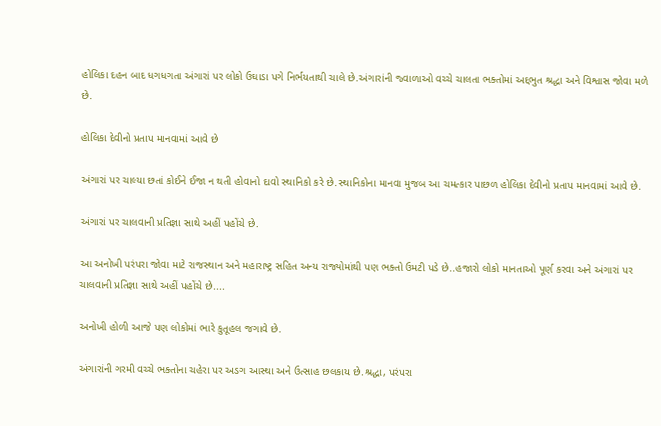હોલિકા દહન બાદ ધગધગતા અંગારાં પર લોકો ઉઘાડા પગે નિર્ભયતાથી ચાલે છે.અંગારાંની જ્વાળાઓ વચ્ચે ચાલતા ભક્તોમાં અદ્દભુત શ્રદ્ધા અને વિશ્વાસ જોવા મળે છે.

હોલિકા દેવીનો પ્રતાપ માનવામાં આવે છે

અંગારાં પર ચાલ્યા છતાં કોઈને ઈજા ન થતી હોવાનો દાવો સ્થાનિકો કરે છે.સ્થાનિકોના માનવા મુજબ આ ચમત્કાર પાછળ હોલિકા દેવીનો પ્રતાપ માનવામાં આવે છે.

અંગારાં પર ચાલવાની પ્રતિજ્ઞા સાથે અહીં પહોંચે છે.

આ અનોખી પરંપરા જોવા માટે રાજસ્થાન અને મહારાષ્ટ્ર સહિત અન્ય રાજ્યોમાંથી પણ ભક્તો ઉમટી પડે છે..હજારો લોકો માનતાઓ પૂર્ણ કરવા અને અંગારાં પર ચાલવાની પ્રતિજ્ઞા સાથે અહીં પહોંચે છે....

અનોખી હોળી આજે પણ લોકોમાં ભારે કુતૂહલ જગાવે છે.

અંગારાંની ગરમી વચ્ચે ભક્તોના ચહેરા પર અડગ આસ્થા અને ઉત્સાહ છલકાય છે.શ્રદ્ધા, પરંપરા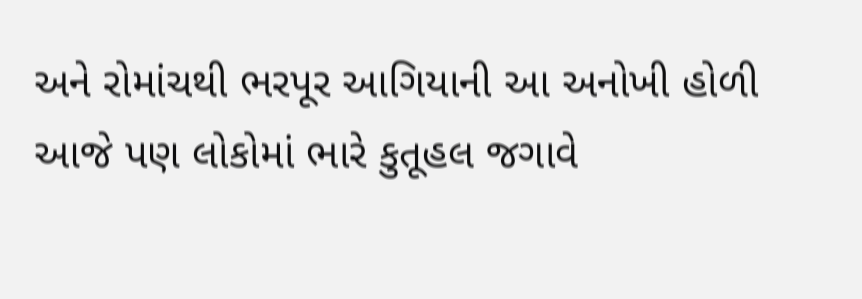અને રોમાંચથી ભરપૂર આગિયાની આ અનોખી હોળી આજે પણ લોકોમાં ભારે કુતૂહલ જગાવે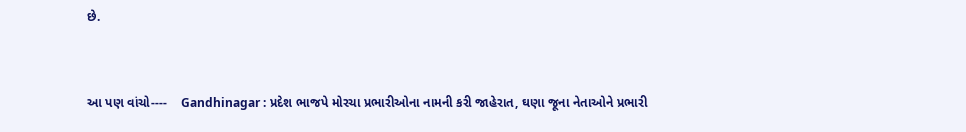છે.


આ પણ વાંચો----    Gandhinagar : પ્રદેશ ભાજપે મોરચા પ્રભારીઓના નામની કરી જાહેરાત, ઘણા જૂના નેતાઓને પ્રભારી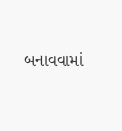બનાવવામાં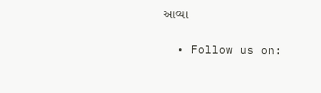આવ્યા

  • Follow us on: